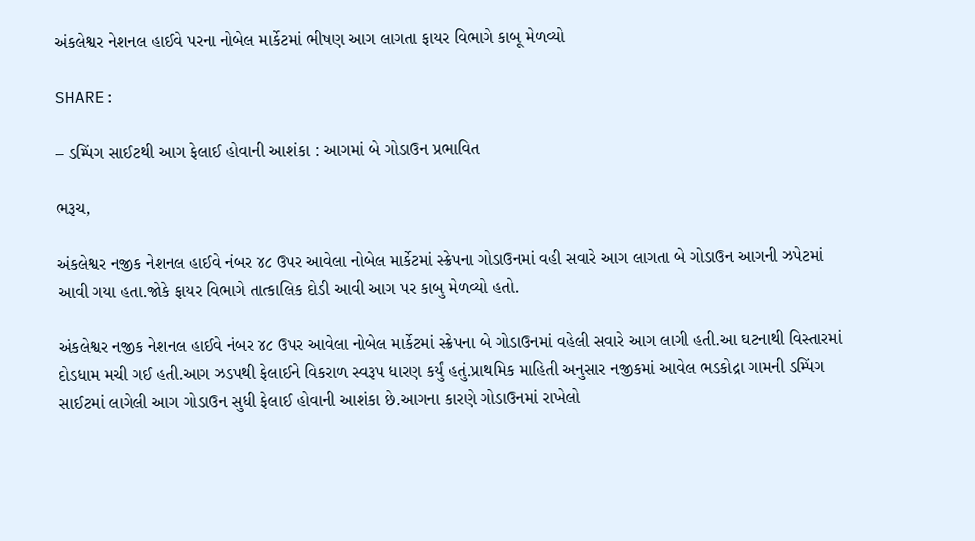અંકલેશ્વર નેશનલ હાઈવે પરના નોબેલ માર્કેટમાં ભીષણ આગ લાગતા ફાયર વિભાગે કાબૂ મેળવ્યો

SHARE:

– ડમ્પિંગ સાઈટથી આગ ફેલાઈ હોવાની આશંકા : આગમાં બે ગોડાઉન પ્રભાવિત

ભરૂચ,

અંકલેશ્વર નજીક નેશનલ હાઈવે નંબર ૪૮ ઉપર આવેલા નોબેલ માર્કેટમાં સ્ક્રેપના ગોડાઉનમાં વહી સવારે આગ લાગતા બે ગોડાઉન આગની ઝપેટમાં આવી ગયા હતા.જોકે ફાયર વિભાગે તાત્કાલિક દોડી આવી આગ પર કાબુ મેળવ્યો હતો.

અંકલેશ્વર નજીક નેશનલ હાઈવે નંબર ૪૮ ઉપર આવેલા નોબેલ માર્કેટમાં સ્ક્રેપના બે ગોડાઉનમાં વહેલી સવારે આગ લાગી હતી.આ ઘટનાથી વિસ્તારમાં દોડધામ મચી ગઈ હતી.આગ ઝડપથી ફેલાઈને વિકરાળ સ્વરૂપ ધારણ કર્યું હતું.પ્રાથમિક માહિતી અનુસાર નજીકમાં આવેલ ભડકોદ્રા ગામની ડમ્પિંગ સાઈટમાં લાગેલી આગ ગોડાઉન સુધી ફેલાઈ હોવાની આશંકા છે.આગના કારણે ગોડાઉનમાં રાખેલો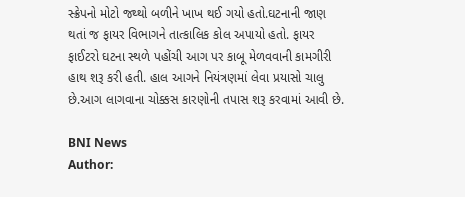સ્ક્રેપનો મોટો જથ્થો બળીને ખાખ થઈ ગયો હતો.ઘટનાની જાણ થતાં જ ફાયર વિભાગને તાત્કાલિક કોલ અપાયો હતો. ફાયર ફાઈટરો ઘટના સ્થળે પહોંચી આગ પર કાબૂ મેળવવાની કામગીરી હાથ શરૂ કરી હતી. હાલ આગને નિયંત્રણમાં લેવા પ્રયાસો ચાલુ છે.આગ લાગવાના ચોક્કસ કારણોની તપાસ શરૂ કરવામાં આવી છે.

BNI News
Author: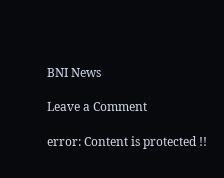BNI News

Leave a Comment

error: Content is protected !!